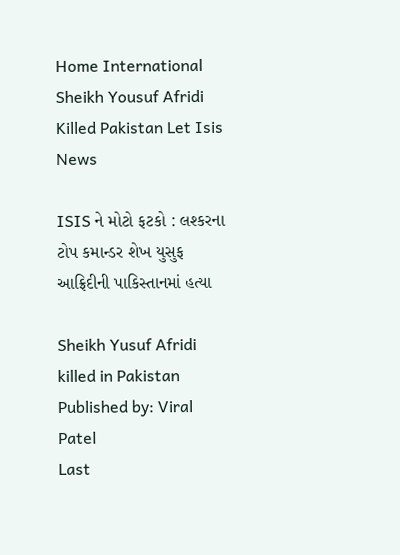Home International Sheikh Yousuf Afridi Killed Pakistan Let Isis News

ISIS ને મોટો ફટકો : લશ્કરના ટોપ કમાન્ડર શેખ યુસુફ આફ્રિદીની પાકિસ્તાનમાં હત્યા

Sheikh Yusuf Afridi killed in Pakistan
Published by: Viral Patel
Last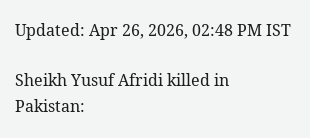Updated: Apr 26, 2026, 02:48 PM IST

Sheikh Yusuf Afridi killed in Pakistan: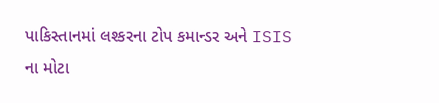પાકિસ્તાનમાં લશ્કરના ટોપ કમાન્ડર અને ISIS ના મોટા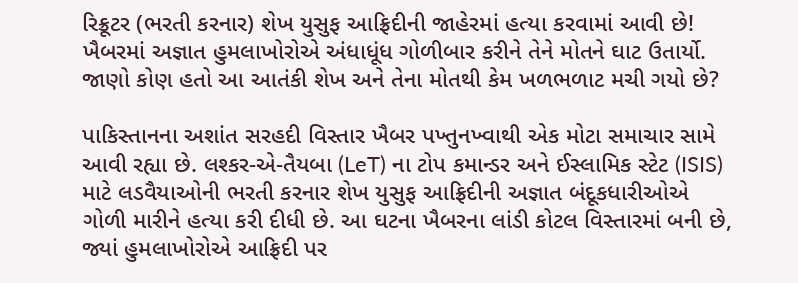રિક્રૂટર (ભરતી કરનાર) શેખ યુસુફ આફ્રિદીની જાહેરમાં હત્યા કરવામાં આવી છે! ખૈબરમાં અજ્ઞાત હુમલાખોરોએ અંધાધૂંધ ગોળીબાર કરીને તેને મોતને ઘાટ ઉતાર્યો. જાણો કોણ હતો આ આતંકી શેખ અને તેના મોતથી કેમ ખળભળાટ મચી ગયો છે?

પાકિસ્તાનના અશાંત સરહદી વિસ્તાર ખૈબર પખ્તુનખ્વાથી એક મોટા સમાચાર સામે આવી રહ્યા છે. લશ્કર-એ-તૈયબા (LeT) ના ટોપ કમાન્ડર અને ઈસ્લામિક સ્ટેટ (ISIS) માટે લડવૈયાઓની ભરતી કરનાર શેખ યુસુફ આફ્રિદીની અજ્ઞાત બંદૂકધારીઓએ ગોળી મારીને હત્યા કરી દીધી છે. આ ઘટના ખૈબરના લાંડી કોટલ વિસ્તારમાં બની છે, જ્યાં હુમલાખોરોએ આફ્રિદી પર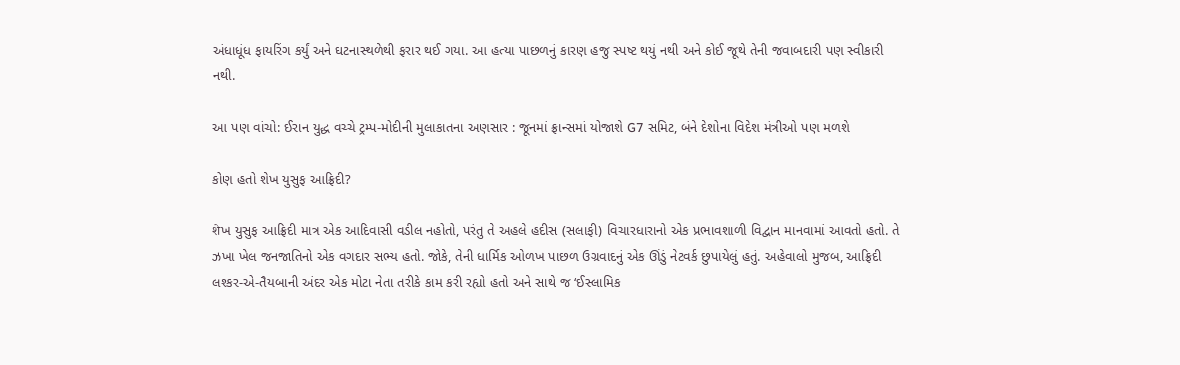અંધાધૂંધ ફાયરિંગ કર્યું અને ઘટનાસ્થળેથી ફરાર થઈ ગયા. આ હત્યા પાછળનું કારણ હજુ સ્પષ્ટ થયું નથી અને કોઈ જૂથે તેની જવાબદારી પણ સ્વીકારી નથી.

આ પણ વાંચો: ઈરાન યુદ્ધ વચ્ચે ટ્રમ્પ-મોદીની મુલાકાતના અણસાર : જૂનમાં ફ્રાન્સમાં યોજાશે G7 સમિટ, બંને દેશોના વિદેશ મંત્રીઓ પણ મળશે

કોણ હતો શેખ યુસુફ આફ્રિદી?

शेખ યુસુફ આફ્રિદી માત્ર એક આદિવાસી વડીલ નહોતો, પરંતુ તે અહલે હદીસ (સલાફી) વિચારધારાનો એક પ્રભાવશાળી વિદ્વાન માનવામાં આવતો હતો. તે ઝખા ખેલ જનજાતિનો એક વગદાર સભ્ય હતો. જોકે, તેની ધાર્મિક ઓળખ પાછળ ઉગ્રવાદનું એક ઊંડું નેટવર્ક છુપાયેલું હતું. અહેવાલો મુજબ, આફ્રિદી લશ્કર-એ-તૈયબાની અંદર એક મોટા નેતા તરીકે કામ કરી રહ્યો હતો અને સાથે જ ‘ઈસ્લામિક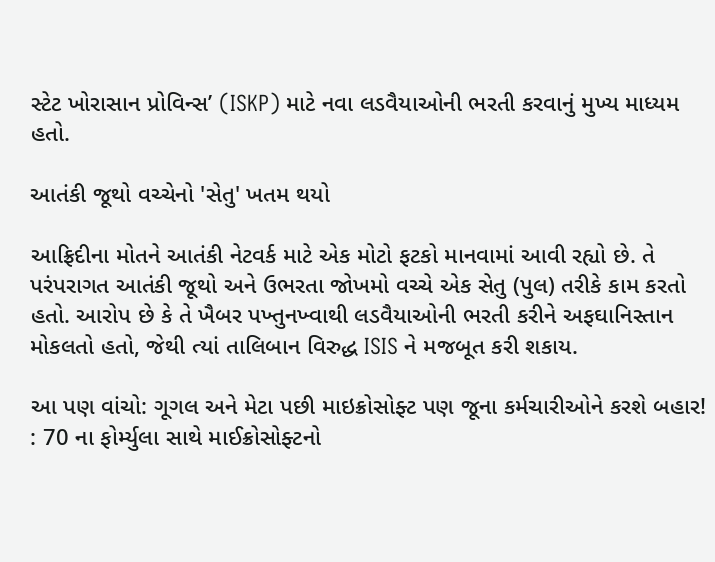સ્ટેટ ખોરાસાન પ્રોવિન્સ’ (ISKP) માટે નવા લડવૈયાઓની ભરતી કરવાનું મુખ્ય માધ્યમ હતો.

આતંકી જૂથો વચ્ચેનો 'સેતુ' ખતમ થયો

આફ્રિદીના મોતને આતંકી નેટવર્ક માટે એક મોટો ફટકો માનવામાં આવી રહ્યો છે. તે પરંપરાગત આતંકી જૂથો અને ઉભરતા જોખમો વચ્ચે એક સેતુ (પુલ) તરીકે કામ કરતો હતો. આરોપ છે કે તે ખૈબર પખ્તુનખ્વાથી લડવૈયાઓની ભરતી કરીને અફઘાનિસ્તાન મોકલતો હતો, જેથી ત્યાં તાલિબાન વિરુદ્ધ ISIS ને મજબૂત કરી શકાય.

આ પણ વાંચો: ગૂગલ અને મેટા પછી માઇક્રોસોફ્ટ પણ જૂના કર્મચારીઓને કરશે બહાર! : 70 ના ફોર્મ્યુલા સાથે માઈક્રોસોફ્ટનો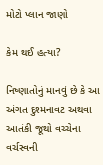મોટો પ્લાન જાણો

કેમ થઈ હત્યા?

નિષ્ણાતોનું માનવું છે કે આ અંગત દુશ્મનાવટ અથવા આતંકી જૂથો વચ્ચેના વર્ચસ્વની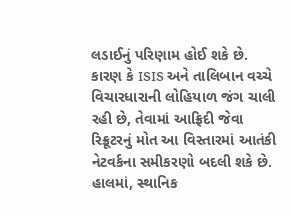લડાઈનું પરિણામ હોઈ શકે છે. કારણ કે ISIS અને તાલિબાન વચ્ચે વિચારધારાની લોહિયાળ જંગ ચાલી રહી છે, તેવામાં આફ્રિદી જેવા રિક્રૂટરનું મોત આ વિસ્તારમાં આતંકી નેટવર્કના સમીકરણો બદલી શકે છે. હાલમાં, સ્થાનિક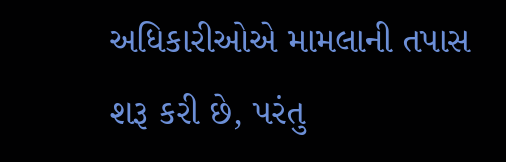અધિકારીઓએ મામલાની તપાસ શરૂ કરી છે, પરંતુ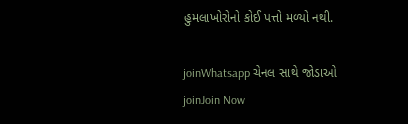હુમલાખોરોનો કોઈ પત્તો મળ્યો નથી.

joinWhatsapp ચેનલ સાથે જોડાઓ
joinJoin Now